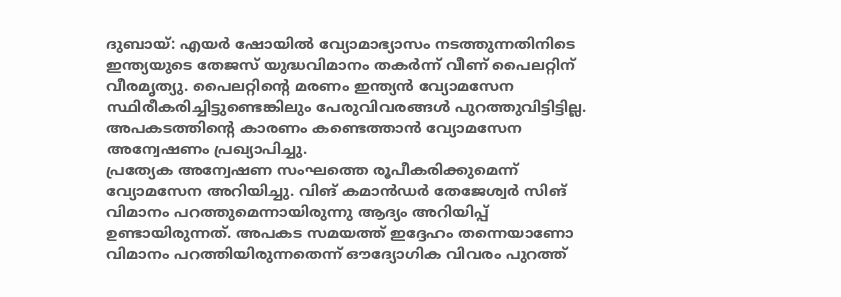ദുബായ്: എയർ ഷോയിൽ വ്യോമാഭ്യാസം നടത്തുന്നതിനിടെ ഇന്ത്യയുടെ തേജസ് യുദ്ധവിമാനം തകർന്ന് വീണ് പൈലറ്റിന് വീരമൃത്യു. പൈലറ്റിന്റെ മരണം ഇന്ത്യൻ വ്യോമസേന സ്ഥിരീകരിച്ചിട്ടുണ്ടെങ്കിലും പേരുവിവരങ്ങൾ പുറത്തുവിട്ടിട്ടില്ല. അപകടത്തിന്റെ കാരണം കണ്ടെത്താൻ വ്യോമസേന അന്വേഷണം പ്രഖ്യാപിച്ചു.
പ്രത്യേക അന്വേഷണ സംഘത്തെ രൂപീകരിക്കുമെന്ന് വ്യോമസേന അറിയിച്ചു. വിങ് കമാൻഡർ തേജേശ്വർ സിങ് വിമാനം പറത്തുമെന്നായിരുന്നു ആദ്യം അറിയിപ്പ് ഉണ്ടായിരുന്നത്. അപകട സമയത്ത് ഇദ്ദേഹം തന്നെയാണോ വിമാനം പറത്തിയിരുന്നതെന്ന് ഔദ്യോഗിക വിവരം പുറത്ത്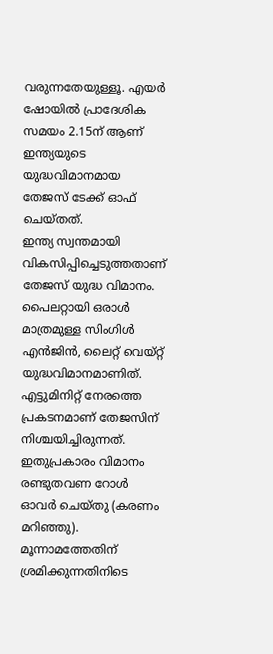വരുന്നതേയുള്ളൂ. എയർ ഷോയിൽ പ്രാദേശിക സമയം 2.15ന് ആണ് ഇന്ത്യയുടെ യുദ്ധവിമാനമായ തേജസ് ടേക്ക് ഓഫ് ചെയ്തത്.
ഇന്ത്യ സ്വന്തമായി വികസിപ്പിച്ചെടുത്തതാണ് തേജസ് യുദ്ധ വിമാനം. പൈലറ്റായി ഒരാൾ മാത്രമുള്ള സിംഗിൾ എൻജിൻ, ലൈറ്റ് വെയ്റ്റ് യുദ്ധവിമാനമാണിത്. എട്ടുമിനിറ്റ് നേരത്തെ പ്രകടനമാണ് തേജസിന് നിശ്ചയിച്ചിരുന്നത്. ഇതുപ്രകാരം വിമാനം രണ്ടുതവണ റോൾ ഓവർ ചെയ്തു (കരണം മറിഞ്ഞു). മൂന്നാമത്തേതിന് ശ്രമിക്കുന്നതിനിടെ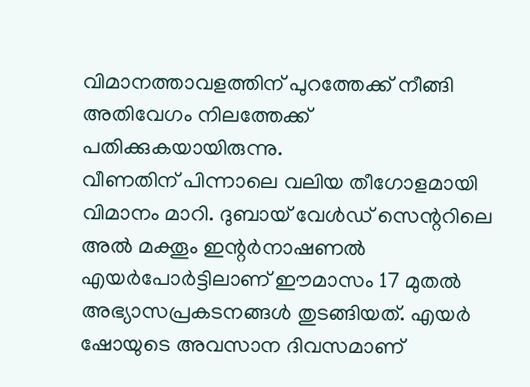വിമാനത്താവളത്തിന് പുറത്തേക്ക് നീങ്ങി അതിവേഗം നിലത്തേക്ക് പതിക്കുകയായിരുന്നു.
വീണതിന് പിന്നാലെ വലിയ തീഗോളമായി വിമാനം മാറി. ദുബായ് വേൾഡ് സെന്ററിലെ അൽ മക്തൂം ഇന്റർനാഷണൽ എയർപോർട്ടിലാണ് ഈമാസം 17 മുതൽ അഭ്യാസപ്രകടനങ്ങൾ തുടങ്ങിയത്. എയർ ഷോയുടെ അവസാന ദിവസമാണ്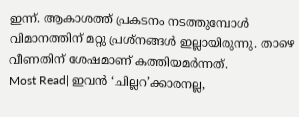ഇന്ന്. ആകാശത്ത് പ്രകടനം നടത്തുമ്പോൾ വിമാനത്തിന് മറ്റു പ്രശ്നങ്ങൾ ഇല്ലായിരുന്നു. താഴെ വീണതിന് ശേഷമാണ് കത്തിയമർന്നത്.
Most Read| ഇവൻ ‘ചില്ലറ’ക്കാരനല്ല,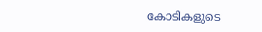കോടികളുടെ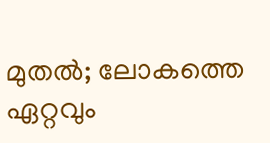മുതൽ; ലോകത്തെ ഏറ്റവും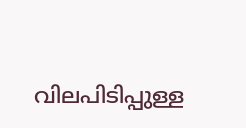വിലപിടിപ്പുള്ള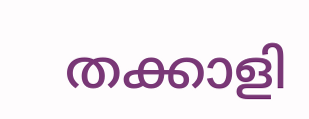തക്കാളി